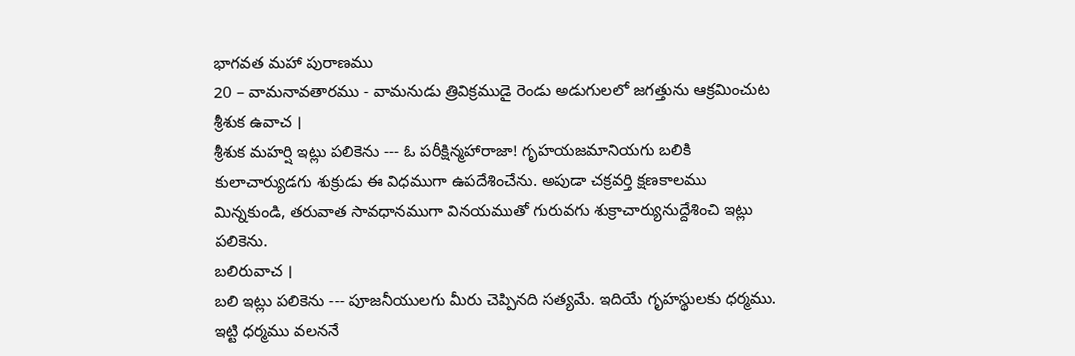భాగవత మహా పురాణము
20 – వామనావతారము - వామనుడు త్రివిక్రముడై రెండు అడుగులలో జగత్తును ఆక్రమించుట
శ్రీశుక ఉవాచ ।
శ్రీశుక మహర్షి ఇట్లు పలికెను --- ఓ పరీక్షిన్మహారాజా! గృహయజమానియగు బలికి కులాచార్యుడగు శుక్రుడు ఈ విధముగా ఉపదేశించేను. అపుడా చక్రవర్తి క్షణకాలము మిన్నకుండి, తరువాత సావధానముగా వినయముతో గురువగు శుక్రాచార్యునుద్దేశించి ఇట్లు పలికెను.
బలిరువాచ ।
బలి ఇట్లు పలికెను --- పూజనీయులగు మీరు చెప్పినది సత్యమే. ఇదియే గృహస్థులకు ధర్మము. ఇట్టి ధర్మము వలననే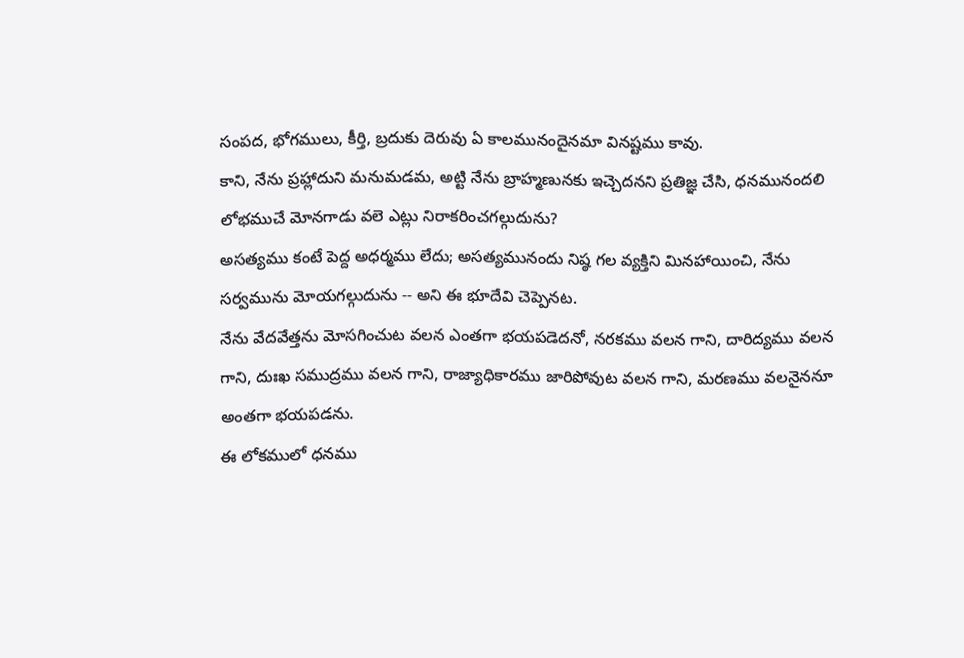సంపద, భోగములు, కీర్తి, బ్రదుకు దెరువు ఏ కాలమునందైనమా వినష్టము కావు.
కాని, నేను ప్రహ్లాదుని మనుమడమ, అట్టి నేను బ్రాహ్మణునకు ఇచ్చెదనని ప్రతిజ్ఞ చేసి, ధనమునందలి లోభముచే మోనగాడు వలె ఎట్లు నిరాకరించగల్గుదును?
అసత్యము కంటే పెద్ద అధర్మము లేదు; అసత్యమునందు నిష్ఠ గల వ్యక్తిని మినహాయించి, నేను సర్వమును మోయగల్గుదును -- అని ఈ భూదేవి చెప్పెనట.
నేను వేదవేత్తను మోసగించుట వలన ఎంతగా భయపడెదనో, నరకము వలన గాని, దారిద్యము వలన గాని, దుఃఖ సముద్రము వలన గాని, రాజ్యాధికారము జారిపోవుట వలన గాని, మరణము వలనైననూ అంతగా భయపడను.
ఈ లోకములో ధనము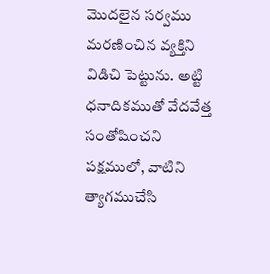మొదలైన సర్వము మరణించిన వ్యక్తిని విడిచి పెట్టును. అట్టి ధనాదికముతో వేదవేత్త సంతోషించని పక్షములో, వాటిని త్యాగముచేసి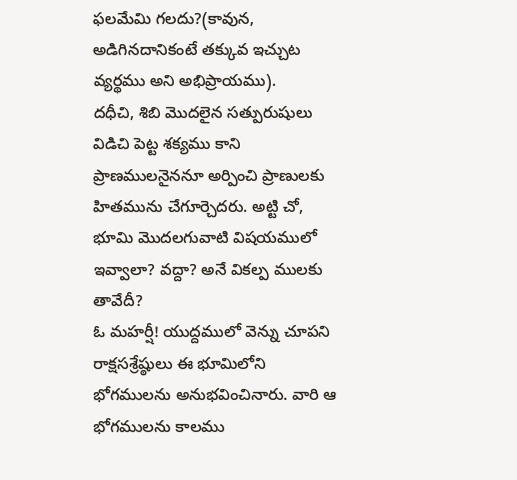ఫలమేమి గలదు?(కావున, అడిగినదానికంటే తక్కువ ఇచ్చుట వ్యర్థము అని అభిప్రాయము).
దధీచి, శిబి మొదలైన సత్పురుషులు విడిచి పెట్ట శక్యము కాని ప్రాణములనైననూ అర్పించి ప్రాణులకు హితమును చేగూర్చెదరు. అట్టి చో, భూమి మొదలగువాటి విషయములో ఇవ్వాలా? వద్దా? అనే వికల్ప ములకు తావేదీ?
ఓ మహర్షీ! యుద్దములో వెన్ను చూపని రాక్షసశ్రేష్ఠులు ఈ భూమిలోని భోగములను అనుభవించినారు. వారి ఆ భోగములను కాలము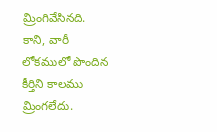మ్రింగివేసినది. కాని, వారీ లోకములో పొందిన కీర్తిని కాలము మ్రింగలేదు.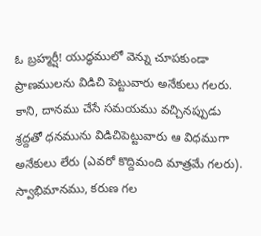ఓ బ్రహ్మర్షీ! యుద్ధములో వెన్ను చూపకుండా ప్రాణములను విడిచి పెట్టువారు అనేకులు గలరు. కాని, దానము చేసే సమయము వచ్చినప్పుడు శ్రద్దతో ధనమును విడిచిపెట్టువారు ఆ విధముగా అనేకులు లేరు (ఎవరో కొద్దిమంది మాత్రమే గలరు).
స్వాభిమానము, కరుణ గల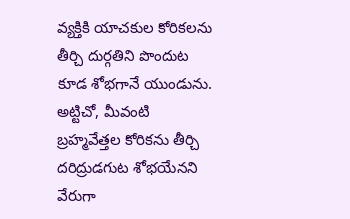వ్యక్తికి యాచకుల కోరికలను తీర్చి దుర్గతిని పొందుట కూడ శోభగానే యుండును. అట్టిచో, మీవంటి బ్రహ్మవేత్తల కోరికను తీర్చి దరిద్రుడగుట శోభయేనని వేరుగా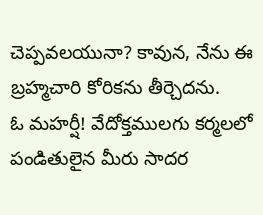చెప్పవలయునా? కావున, నేను ఈ బ్రహ్మచారి కోరికను తీర్చెదను.
ఓ మహర్షీ! వేదోక్తములగు కర్మలలో పండితులైన మీరు సాదర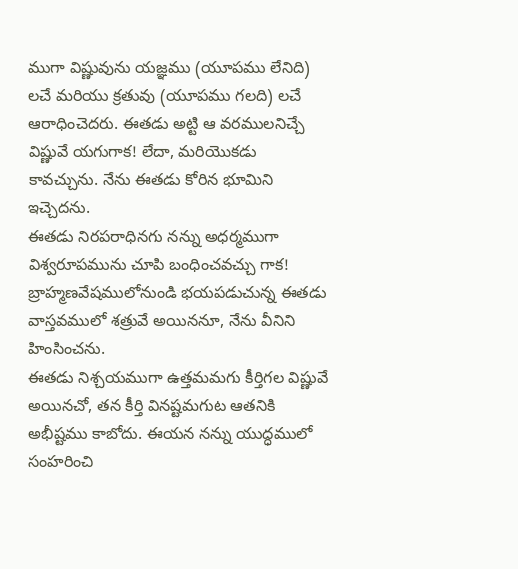ముగా విష్ణువును యజ్ఞము (యూపము లేనిది) లచే మరియు క్రతువు (యూపము గలది) లచే ఆరాధించెదరు. ఈతడు అట్టి ఆ వరములనిచ్చే విష్ణువే యగుగాక! లేదా, మరియొకడు కావచ్చును. నేను ఈతడు కోరిన భూమిని ఇచ్చెదను.
ఈతడు నిరపరాధినగు నన్ను అధర్మముగా విశ్వరూపమును చూపి బంధించవచ్చు గాక! బ్రాహ్మణవేషములోనుండి భయపడుచున్న ఈతడు వాస్తవములో శత్రువే అయిననూ, నేను వీనిని హింసించను.
ఈతడు నిశ్చయముగా ఉత్తమమగు కీర్తిగల విష్ణువే అయినచో, తన కీర్తి వినష్టమగుట ఆతనికి అభీష్టము కాబోదు. ఈయన నన్ను యుద్ధములో సంహరించి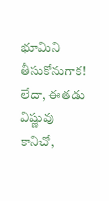భూమిని తీసుకోనుగాక! లేదా, ఈతడు విష్ణువు కానిచో,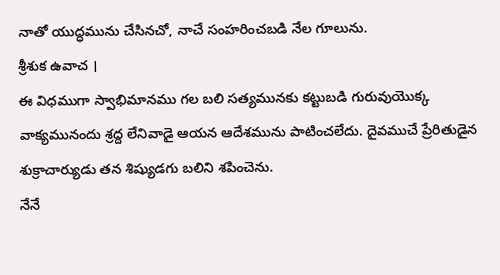నాతో యుద్ధమును చేసినచో, నాచే సంహరించబడి నేల గూలును.
శ్రీశుక ఉవాచ ।
ఈ విధముగా స్వాభిమానము గల బలి సత్యమునకు కట్టుబడి గురువుయొక్క వాక్యమునందు శ్రద్ద లేనివాడై ఆయన ఆదేశమును పాటించలేదు. దైవముచే ప్రేరితుడైన శుక్రాచార్యుడు తన శిష్యుడగు బలిని శపించెను.
నేనే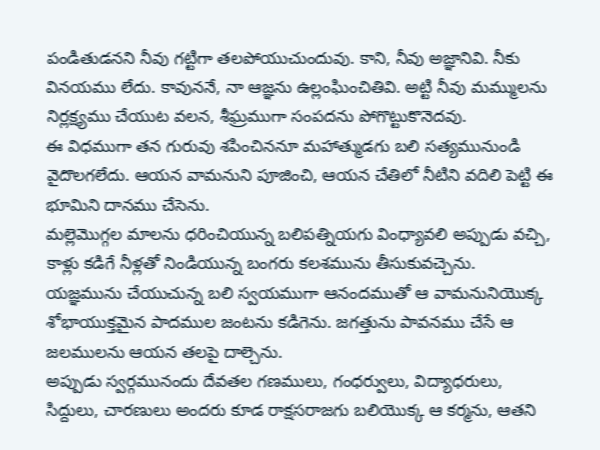పండితుడనని నీవు గట్టిగా తలపోయుచుందువు. కాని, నీవు అజ్ఞానివి. నీకు వినయము లేదు. కావుననే, నా ఆజ్ఞను ఉల్లంఘించితివి. అట్టి నీవు మమ్ములను నిర్లక్ష్యము చేయుట వలన, శీఘ్రముగా సంపదను పోగొట్టుకొనెదవు.
ఈ విధముగా తన గురువు శపించిననూ మహాత్ముడగు బలి సత్యమునుండి వైదొలగలేదు. ఆయన వామనుని పూజించి, ఆయన చేతిలో నీటిని వదిలి పెట్టి ఈ భూమిని దానము చేసెను.
మల్లెమొగ్గల మాలను ధరించియున్న బలిపత్నియగు వింధ్యావలి అప్పుడు వచ్చి, కాళ్లు కడిగే నీళ్లతో నిండియున్న బంగరు కలశమును తీసుకువచ్చెను.
యజ్ఞమును చేయుచున్న బలి స్వయముగా ఆనందముతో ఆ వామనునియొక్క శోభాయుక్తమైన పాదముల జంటను కడిగెను. జగత్తును పావనము చేసే ఆ జలములను ఆయన తలపై దాల్చెను.
అప్పుడు స్వర్గమునందు దేవతల గణములు, గంధర్వులు, విద్యాధరులు, సిద్దులు, చారణులు అందరు కూడ రాక్షసరాజగు బలియొక్క ఆ కర్మను, ఆతని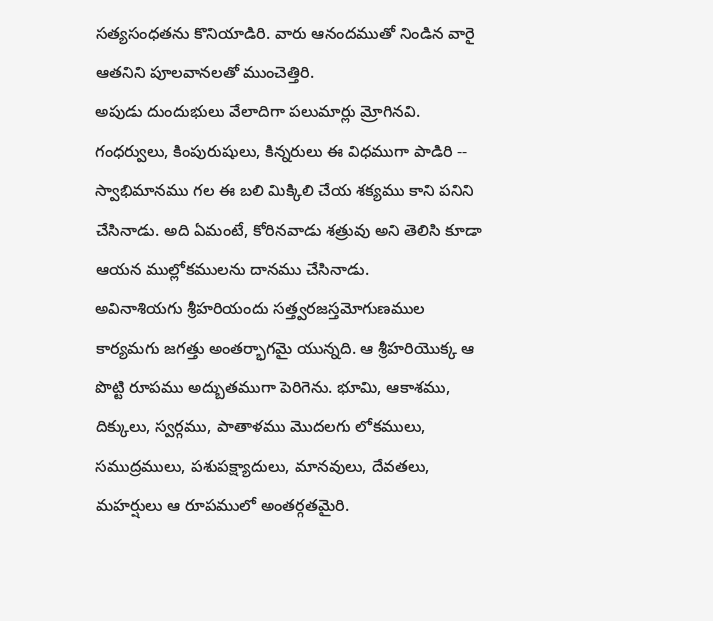సత్యసంధతను కొనియాడిరి. వారు ఆనందముతో నిండిన వారై ఆతనిని పూలవానలతో ముంచెత్తిరి.
అపుడు దుందుభులు వేలాదిగా పలుమార్లు మ్రోగినవి. గంధర్వులు, కింపురుషులు, కిన్నరులు ఈ విధముగా పాడిరి -- స్వాభిమానము గల ఈ బలి మిక్కిలి చేయ శక్యము కాని పనిని చేసినాడు. అది ఏమంటే, కోరినవాడు శత్రువు అని తెలిసి కూడా ఆయన ముల్లోకములను దానము చేసినాడు.
అవినాశియగు శ్రీహరియందు సత్త్వరజస్తమోగుణముల కార్యమగు జగత్తు అంతర్భాగమై యున్నది. ఆ శ్రీహరియొక్క ఆ పొట్టి రూపము అద్బుతముగా పెరిగెను. భూమి, ఆకాశము, దిక్కులు, స్వర్గము, పాతాళము మొదలగు లోకములు, సముద్రములు, పశుపక్ష్యాదులు, మానవులు, దేవతలు, మహర్షులు ఆ రూపములో అంతర్గతమైరి.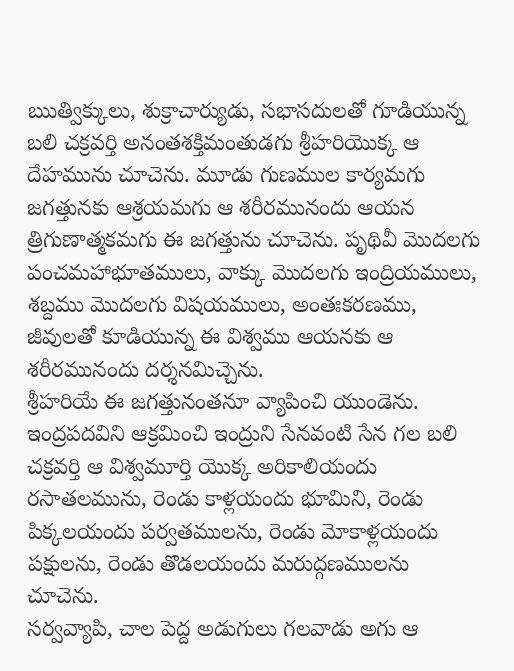ఋత్విక్కులు, శుక్రాచార్యుడు, సభాసదులతో గూడియున్న బలి చక్రవర్తి అనంతశక్తిమంతుడగు శ్రీహరియొక్క ఆ దేహమును చూచెను. మూడు గుణముల కార్యమగు జగత్తునకు ఆశ్రయమగు ఆ శరీరమునందు ఆయన త్రిగుణాత్మకమగు ఈ జగత్తును చూచెను. పృథివీ మొదలగు పంచమహాభూతములు, వాక్కు మొదలగు ఇంద్రియములు, శబ్దము మొదలగు విషయములు, అంతఃకరణము, జీవులతో కూడియున్న ఈ విశ్వము ఆయనకు ఆ శరీరమునందు దర్శనమిచ్చెను.
శ్రీహరియే ఈ జగత్తునంతనూ వ్యాపించి యుండెను. ఇంద్రపదవిని ఆక్రమించి ఇంద్రుని సేనవంటి సేన గల బలి చక్రవర్తి ఆ విశ్వమూర్తి యొక్క అరికాలియందు రసాతలమును, రెండు కాళ్లయందు భూమిని, రెండు పిక్కలయందు పర్వతములను, రెండు మోకాళ్లయందు పక్షులను, రెండు తొడలయందు మరుద్గణములను చూచెను.
సర్వవ్యాపి, చాల పెద్ద అడుగులు గలవాడు అగు ఆ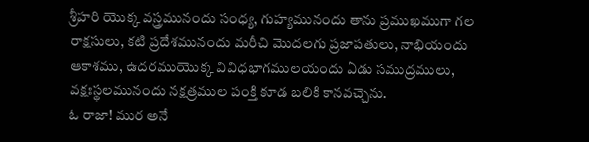శ్రీహరి యొక్క వస్త్రమునందు సంధ్య, గుహ్యమునందు తాను ప్రముఖముగా గల రాక్షసులు, కటి ప్రదేశమునందు మరీచి మొదలగు ప్రజాపతులు, నాభియందు ఆకాశము, ఉదరముయొక్క వివిధభాగములయందు ఏడు సముద్రములు, వక్షఃస్థలమునందు నక్షత్రముల పంక్తి కూడ బలికి కానవచ్చెను.
ఓ రాజా! ముర అనే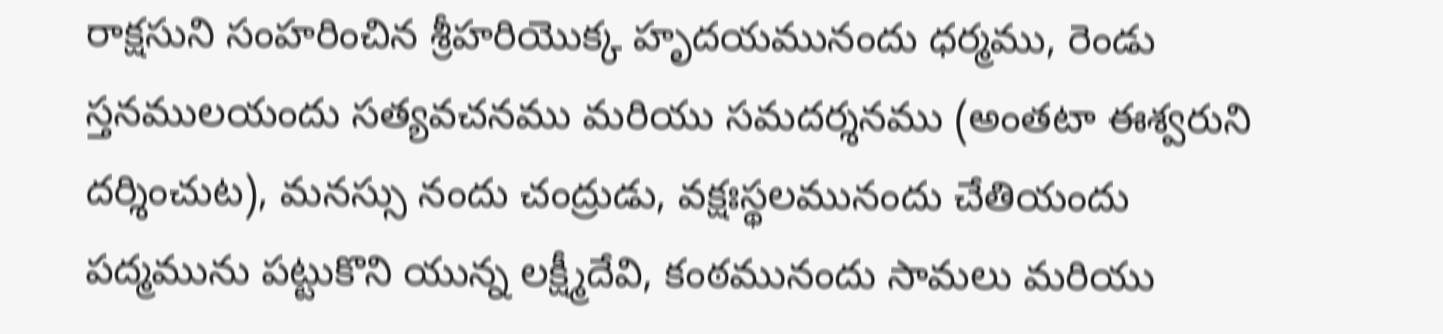రాక్షసుని సంహరించిన శ్రీహరియొక్క హృదయమునందు ధర్మము, రెండు స్తనములయందు సత్యవచనము మరియు సమదర్శనము (అంతటా ఈశ్వరుని దర్శించుట), మనస్సు నందు చంద్రుడు, వక్షఃస్థలమునందు చేతియందు పద్మమును పట్టుకొని యున్న లక్ష్మీదేవి, కంఠమునందు సామలు మరియు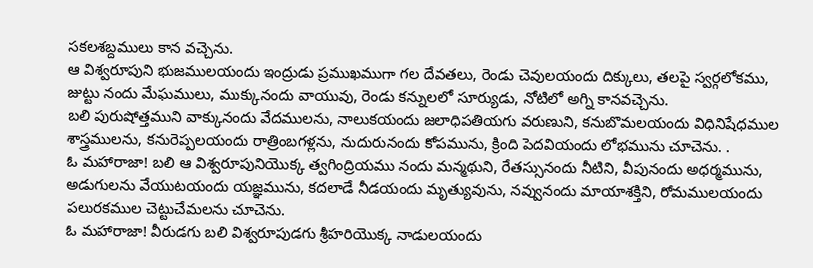సకలశబ్దములు కాన వచ్చెను.
ఆ విశ్వరూపుని భుజములయందు ఇంద్రుడు ప్రముఖముగా గల దేవతలు, రెండు చెవులయందు దిక్కులు, తలపై స్వర్గలోకము, జుట్టు నందు మేఘములు, ముక్కునందు వాయువు, రెండు కన్నులలో సూర్యుడు, నోటిలో అగ్ని కానవచ్చెను.
బలి పురుషోత్తముని వాక్కునందు వేదములను, నాలుకయందు జలాధిపతియగు వరుణుని, కనుబొమలయందు విధినిషేధముల శాస్త్రములను, కనురెప్పలయందు రాత్రింబగళ్లను, నుదురునందు కోపమును, క్రింది పెదవియందు లోభమును చూచెను. .
ఓ మహారాజా! బలి ఆ విశ్వరూపునియొక్క త్వగింద్రియము నందు మన్మథుని, రేతస్సునందు నీటిని, వీపునందు అధర్మమును, అడుగులను వేయుటయందు యజ్ఞమును, కదలాడే నీడయందు మృత్యువును, నవ్వునందు మాయాశక్తిని, రోమములయందు పలురకముల చెట్టుచేమలను చూచెను.
ఓ మహారాజా! వీరుడగు బలి విశ్వరూపుడగు శ్రీహరియొక్క నాడులయందు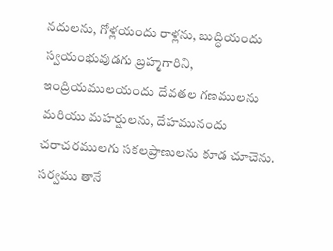నదులను, గోళ్లయందు రాళ్లను, బుద్ధియందు స్వయంభువుడగు బ్రహ్మగారిని, ఇంద్రియములయందు దేవతల గణములను మరియు మహర్షులను, దేహమునందు చరాచరములగు సకలప్రాణులను కూడ చూచెను. సర్వము తానే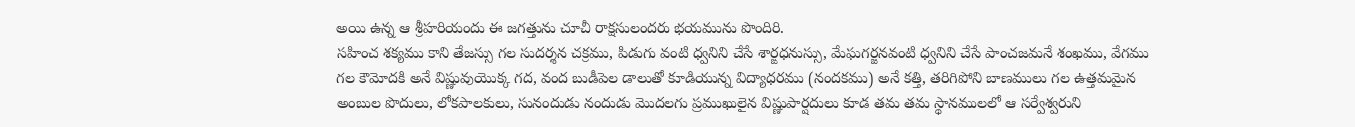అయి ఉన్న ఆ శ్రీహరియందు ఈ జగత్తును చూచీ రాక్షసులందరు భయమును పొందిరి.
సహించ శక్యము కాని తేజస్సు గల సుదర్శన చక్రము, పిడుగు వంటి ధ్వనిని చేసే శార్ఙధనుస్సు, మేఘగర్జనవంటి ధ్వనిని చేసే పాంచజమనే శంఖము, వేగము గల కౌమోదకి అనే విష్ణువుయొక్క గద, వంద బుడీపెల డాలుతో కూడియున్న విద్యాధరము (నందకము) అనే కత్తి, తరిగిపోని బాణములు గల ఉత్తమమైన అంబుల పొదులు, లోకపాలకులు, సునందుడు నందుడు మొదలగు ప్రముఖులైన విష్ణుపార్షదులు కూడ తమ తమ స్థానములలో ఆ సర్వేశ్వరుని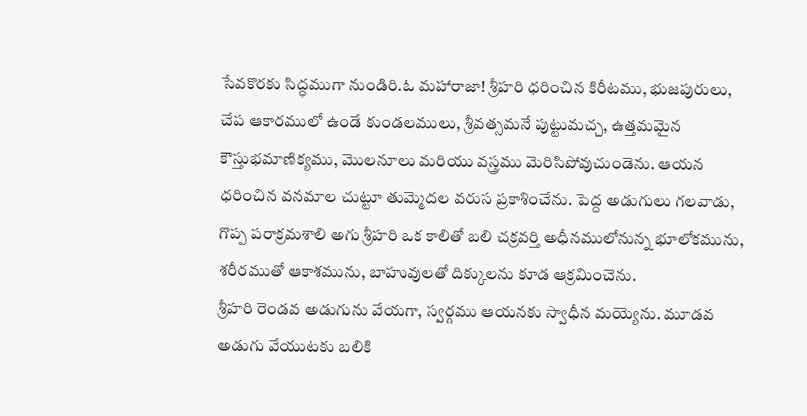సేవకొరకు సిద్ధముగా నుండిరి.ఓ మహారాజా! శ్రీహరి ధరించిన కిరీటము, భుజపురులు, చేప ఆకారములో ఉండే కుండలములు, శ్రీవత్సమనే పుట్టుమచ్చ, ఉత్తమమైన కౌస్తుభమాణిక్యము, మొలనూలు మరియు వస్త్రము మెరిసిపోవుచుండెను. ఆయన ధరించిన వనమాల చుట్టూ తుమ్మెదల వరుస ప్రకాశించేను. పెద్ద అడుగులు గలవాడు, గొప్ప పరాక్రమశాలి అగు శ్రీహరి ఒక కాలితో బలి చక్రవర్తి అధీనములోనున్న భూలోకమును, శరీరముతో ఆకాశమును, బాహువులతో దిక్కులను కూడ ఆక్రమించెను.
శ్రీహరి రెండవ అడుగును వేయగా, స్వర్గము ఆయనకు స్వాధీన మయ్యెను. మూడవ అడుగు వేయుటకు బలికి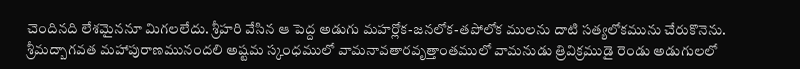చెందినది లేశమైననూ మిగలలేదు. శ్రీహరి వేసిన ఆ పెద్ద అడుగు మహర్లోక-జనలోక-తపోలోక ములను దాటి సత్యలోకమును చేరుకొనెను.
శ్రీమద్బాగవత మహాపురాణమునందలి అష్టమ స్కంధములో వామనావతారవృత్తాంతములో వామనుడు త్రివిక్రముడై రెండు అడుగులలో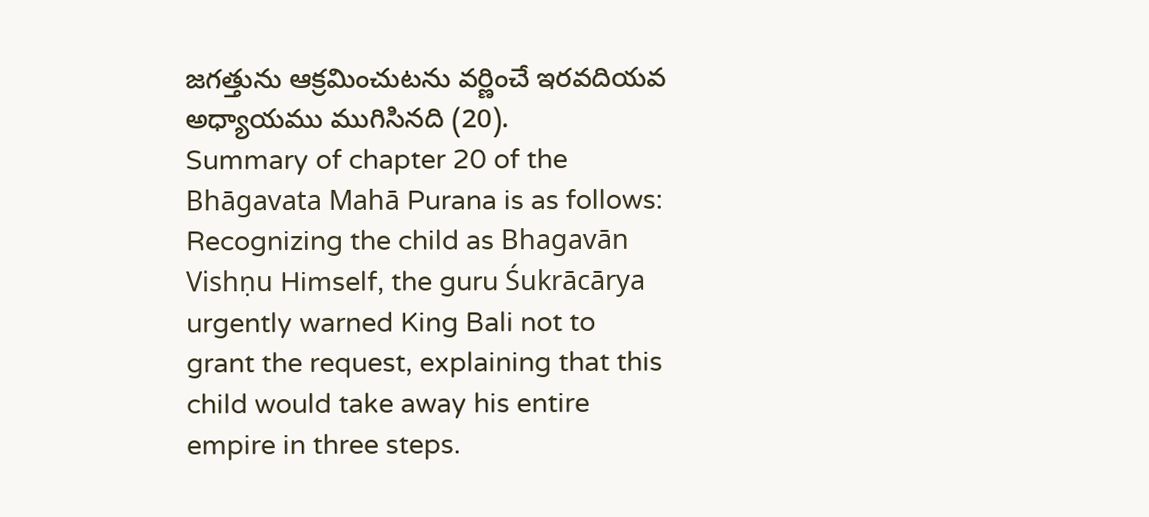జగత్తును ఆక్రమించుటను వర్ణించే ఇరవదియవ అధ్యాయము ముగిసినది (20).
Summary of chapter 20 of the Bhāgavata Mahā Purana is as follows:
Recognizing the child as Bhagavān Vishṇu Himself, the guru Śukrācārya urgently warned King Bali not to grant the request, explaining that this child would take away his entire empire in three steps.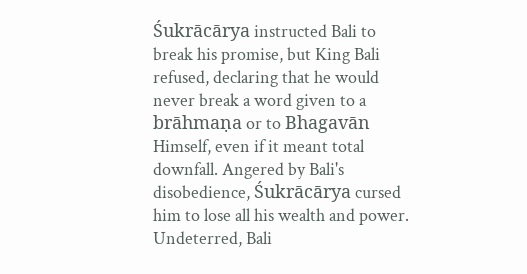Śukrācārya instructed Bali to break his promise, but King Bali refused, declaring that he would never break a word given to a brāhmaṇa or to Bhagavān Himself, even if it meant total downfall. Angered by Bali's disobedience, Śukrācārya cursed him to lose all his wealth and power. Undeterred, Bali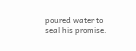poured water to seal his promise.